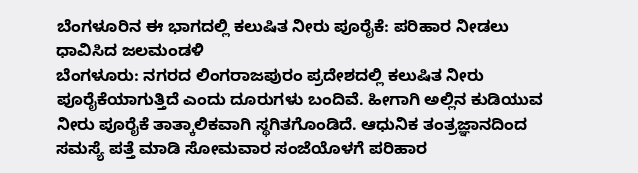ಬೆಂಗಳೂರಿನ ಈ ಭಾಗದಲ್ಲಿ ಕಲುಷಿತ ನೀರು ಪೂರೈಕೆ: ಪರಿಹಾರ ನೀಡಲು ಧಾವಿಸಿದ ಜಲಮಂಡಳಿ
ಬೆಂಗಳೂರು: ನಗರದ ಲಿಂಗರಾಜಪುರಂ ಪ್ರದೇಶದಲ್ಲಿ ಕಲುಷಿತ ನೀರು ಪೂರೈಕೆಯಾಗುತ್ತಿದೆ ಎಂದು ದೂರುಗಳು ಬಂದಿವೆ. ಹೀಗಾಗಿ ಅಲ್ಲಿನ ಕುಡಿಯುವ ನೀರು ಪೂರೈಕೆ ತಾತ್ಕಾಲಿಕವಾಗಿ ಸ್ಥಗಿತಗೊಂಡಿದೆ. ಆಧುನಿಕ ತಂತ್ರಜ್ಞಾನದಿಂದ ಸಮಸ್ಯೆ ಪತ್ತೆ ಮಾಡಿ ಸೋಮವಾರ ಸಂಜೆಯೊಳಗೆ ಪರಿಹಾರ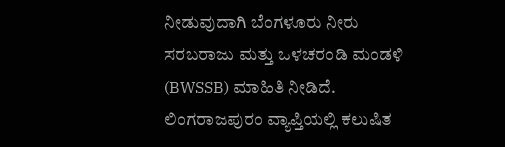ನೀಡುವುದಾಗಿ ಬೆಂಗಳೂರು ನೀರು ಸರಬರಾಜು ಮತ್ತು ಒಳಚರಂಡಿ ಮಂಡಳಿ (BWSSB) ಮಾಹಿತಿ ನೀಡಿದೆ.
ಲಿಂಗರಾಜಪುರಂ ವ್ಯಾಪ್ತಿಯಲ್ಲಿ ಕಲುಷಿತ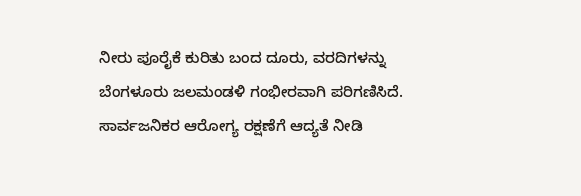ನೀರು ಪೂರೈಕೆ ಕುರಿತು ಬಂದ ದೂರು, ವರದಿಗಳನ್ನು ಬೆಂಗಳೂರು ಜಲಮಂಡಳಿ ಗಂಭೀರವಾಗಿ ಪರಿಗಣಿಸಿದೆ. ಸಾರ್ವಜನಿಕರ ಆರೋಗ್ಯ ರಕ್ಷಣೆಗೆ ಆದ್ಯತೆ ನೀಡಿ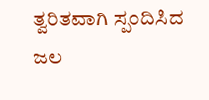ತ್ವರಿತವಾಗಿ ಸ್ಪಂದಿಸಿದ ಜಲ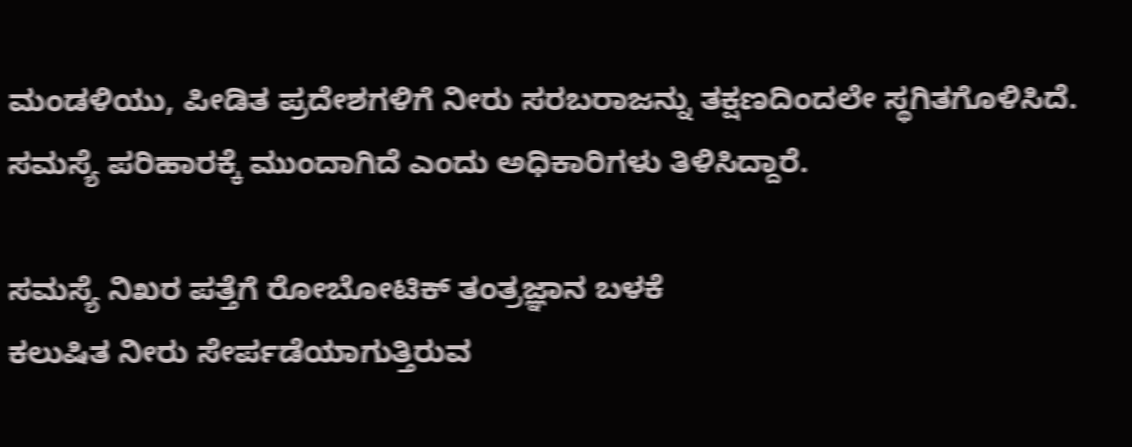ಮಂಡಳಿಯು, ಪೀಡಿತ ಪ್ರದೇಶಗಳಿಗೆ ನೀರು ಸರಬರಾಜನ್ನು ತಕ್ಷಣದಿಂದಲೇ ಸ್ಥಗಿತಗೊಳಿಸಿದೆ. ಸಮಸ್ಯೆ ಪರಿಹಾರಕ್ಕೆ ಮುಂದಾಗಿದೆ ಎಂದು ಅಧಿಕಾರಿಗಳು ತಿಳಿಸಿದ್ದಾರೆ.

ಸಮಸ್ಯೆ ನಿಖರ ಪತ್ತೆಗೆ ರೋಬೋಟಿಕ್ ತಂತ್ರಜ್ಞಾನ ಬಳಕೆ
ಕಲುಷಿತ ನೀರು ಸೇರ್ಪಡೆಯಾಗುತ್ತಿರುವ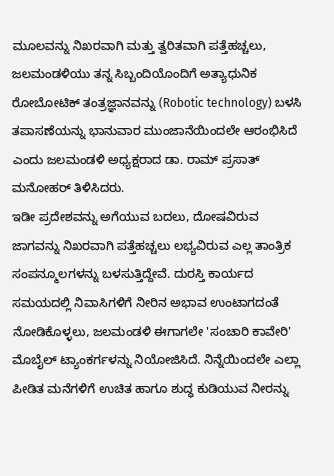ಮೂಲವನ್ನು ನಿಖರವಾಗಿ ಮತ್ತು ತ್ವರಿತವಾಗಿ ಪತ್ತೆಹಚ್ಚಲು, ಜಲಮಂಡಳಿಯು ತನ್ನ ಸಿಬ್ಬಂದಿಯೊಂದಿಗೆ ಅತ್ಯಾಧುನಿಕ ರೋಬೋಟಿಕ್ ತಂತ್ರಜ್ಞಾನವನ್ನು (Robotic technology) ಬಳಸಿ ತಪಾಸಣೆಯನ್ನು ಭಾನುವಾರ ಮುಂಜಾನೆಯಿಂದಲೇ ಆರಂಭಿಸಿದೆ ಎಂದು ಜಲಮಂಡಳಿ ಅಧ್ಯಕ್ಷರಾದ ಡಾ. ರಾಮ್ ಪ್ರಸಾತ್ ಮನೋಹರ್ ತಿಳಿಸಿದರು.
ಇಡೀ ಪ್ರದೇಶವನ್ನು ಅಗೆಯುವ ಬದಲು, ದೋಷವಿರುವ ಜಾಗವನ್ನು ನಿಖರವಾಗಿ ಪತ್ತೆಹಚ್ಚಲು ಲಭ್ಯವಿರುವ ಎಲ್ಲ ತಾಂತ್ರಿಕ ಸಂಪನ್ಮೂಲಗಳನ್ನು ಬಳಸುತ್ತಿದ್ದೇವೆ. ದುರಸ್ತಿ ಕಾರ್ಯದ ಸಮಯದಲ್ಲಿ ನಿವಾಸಿಗಳಿಗೆ ನೀರಿನ ಅಭಾವ ಉಂಟಾಗದಂತೆ ನೋಡಿಕೊಳ್ಳಲು, ಜಲಮಂಡಳಿ ಈಗಾಗಲೇ 'ಸಂಚಾರಿ ಕಾವೇರಿ' ಮೊಬೈಲ್ ಟ್ಯಾಂಕರ್ಗಳನ್ನು ನಿಯೋಜಿಸಿದೆ. ನಿನ್ನೆಯಿಂದಲೇ ಎಲ್ಲಾ ಪೀಡಿತ ಮನೆಗಳಿಗೆ ಉಚಿತ ಹಾಗೂ ಶುದ್ಧ ಕುಡಿಯುವ ನೀರನ್ನು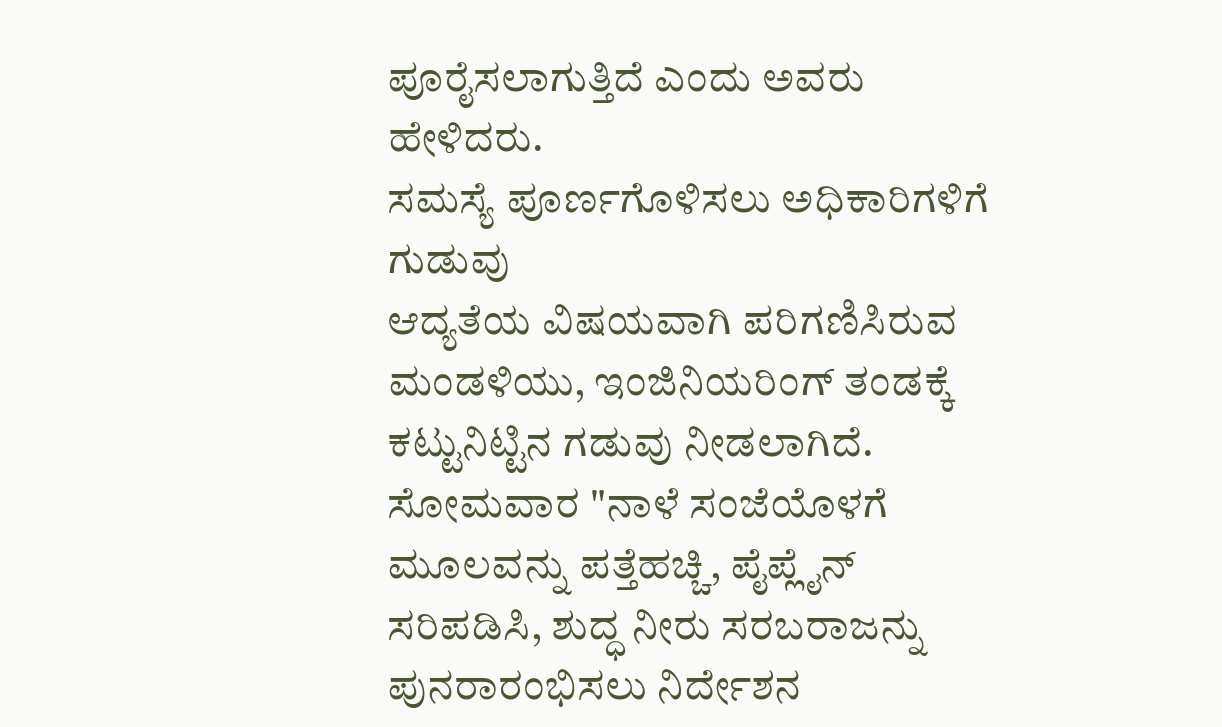ಪೂರೈಸಲಾಗುತ್ತಿದೆ ಎಂದು ಅವರು ಹೇಳಿದರು.
ಸಮಸ್ಯೆ ಪೂರ್ಣಗೊಳಿಸಲು ಅಧಿಕಾರಿಗಳಿಗೆ ಗುಡುವು
ಆದ್ಯತೆಯ ವಿಷಯವಾಗಿ ಪರಿಗಣಿಸಿರುವ ಮಂಡಳಿಯು, ಇಂಜಿನಿಯರಿಂಗ್ ತಂಡಕ್ಕೆ ಕಟ್ಟುನಿಟ್ಟಿನ ಗಡುವು ನೀಡಲಾಗಿದೆ. ಸೋಮವಾರ "ನಾಳೆ ಸಂಜೆಯೊಳಗೆ ಮೂಲವನ್ನು ಪತ್ತೆಹಚ್ಚಿ, ಪೈಪ್ಲೈನ್ ಸರಿಪಡಿಸಿ, ಶುದ್ಧ ನೀರು ಸರಬರಾಜನ್ನು ಪುನರಾರಂಭಿಸಲು ನಿರ್ದೇಶನ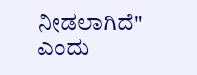ನೀಡಲಾಗಿದೆ" ಎಂದು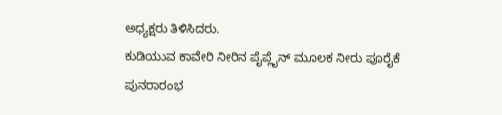ಅಧ್ಯಕ್ಷರು ತಿಳಿಸಿದರು.
ಕುಡಿಯುವ ಕಾವೇರಿ ನೀರಿನ ಪೈಪ್ಲೈನ್ ಮೂಲಕ ನೀರು ಪೂರೈಕೆ ಪುನರಾರಂಭ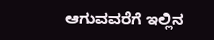ಆಗುವವರೆಗೆ ಇಲ್ಲಿನ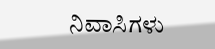ನಿವಾಸಿಗಳು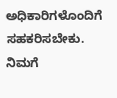ಅಧಿಕಾರಿಗಳೊಂದಿಗೆ ಸಹಕರಿಸಬೇಕು. ನಿಮಗೆ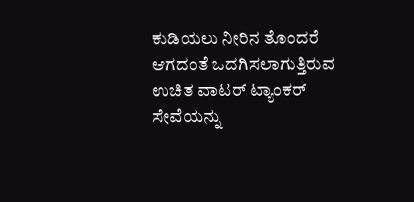ಕುಡಿಯಲು ನೀರಿನ ತೊಂದರೆ ಆಗದಂತೆ ಒದಗಿಸಲಾಗುತ್ತಿರುವ ಉಚಿತ ವಾಟರ್ ಟ್ಯಾಂಕರ್ ಸೇವೆಯನ್ನು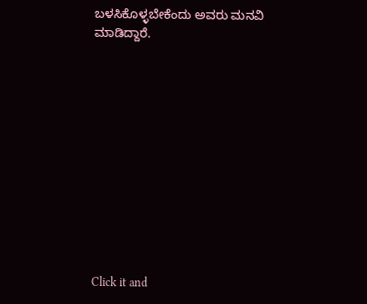ಬಳಸಿಕೊಳ್ಳಬೇಕೆಂದು ಅವರು ಮನವಿ ಮಾಡಿದ್ದಾರೆ.












Click it and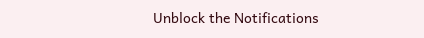Unblock the Notifications